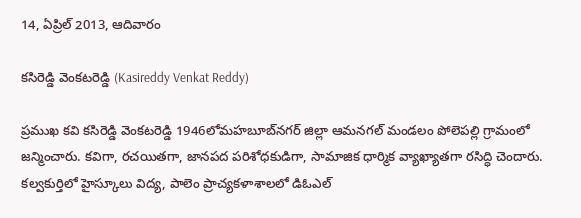14, ఏప్రిల్ 2013, ఆదివారం

కసిరెడ్డి వెంకటరెడ్డి (Kasireddy Venkat Reddy)

ప్రముఖ కవి కసిరెడ్డి వెంకటరెడ్డి 1946లోమహబూబ్‌నగర్ జిల్లా ఆమనగల్ మండలం పోలెపల్లి గ్రామంలో జన్మించారు. కవిగా, రచయితగా, జానపద పరిశోధకుడిగా, సామాజిక ధార్మిక వ్యాఖ్యాతగా రసిద్ధి చెందారు. కల్వకుర్తిలో హైస్కూలు విద్య, పాలెం ప్రాచ్యకళాశాలలో డిఓఎల్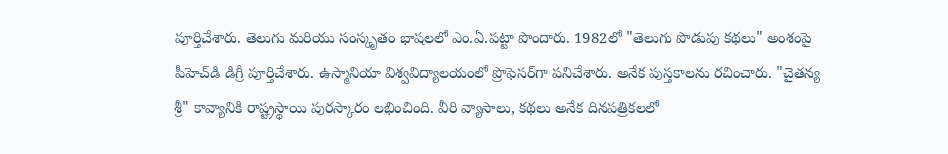పూర్తిచేశారు. తెలుగు మరియు సంస్కృతం భాషలలో ఎం.ఏ.పట్టా పొందారు. 1982లో "తెలుగు పొడుపు కథలు" అంశంపై పీహెచ్‌డి డిగ్రీ పూర్తిచేశారు. ఉస్మానియా విశ్వవిద్యాలయంలో ప్రొఫెసర్‌గా పనిచేశారు. అనేక పుస్తకాలను రచించారు. "చైతన్య శ్రీ" కావ్యానికి రాష్ట్రస్థాయి పురస్కారం లభించింది. వీరి వ్యాసాలు, కథలు అనేక దినపత్రికలలో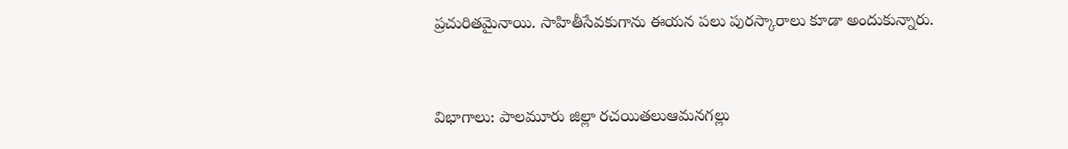ప్రచురితమైనాయి. సాహితీసేవకుగాను ఈయన పలు పురస్కారాలు కూడా అందుకున్నారు.


విభాగాలు: పాలమూరు జిల్లా రచయితలుఆమనగల్లు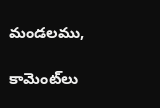మండలము,

కామెంట్‌లు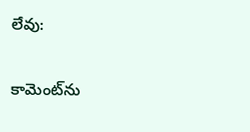లేవు:

కామెంట్‌ను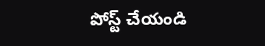పోస్ట్ చేయండి